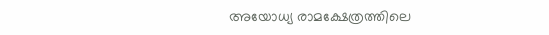അയോധ്യ രാമക്ഷേത്രത്തിലെ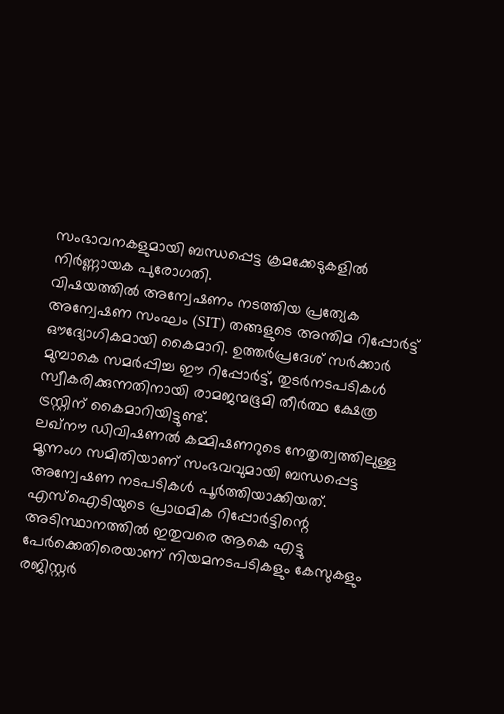സംഭാവനകളുമായി ബന്ധപ്പെട്ട ക്രമക്കേടുകളിൽ നിർണ്ണായക പുരോഗതി.
വിഷയത്തിൽ അന്വേഷണം നടത്തിയ പ്രത്യേക അന്വേഷണ സംഘം (SIT) തങ്ങളുടെ അന്തിമ റിപ്പോർട്ട് ഔദ്യോഗികമായി കൈമാറി. ഉത്തർപ്രദേശ് സർക്കാർ മുമ്പാകെ സമർപ്പിച്ച ഈ റിപ്പോർട്ട്, തുടർനടപടികൾ സ്വീകരിക്കുന്നതിനായി രാമജന്മഭൂമി തീർത്ഥ ക്ഷേത്ര ട്രസ്റ്റിന് കൈമാറിയിട്ടുണ്ട്.
ലഖ്നൗ ഡിവിഷണൽ കമ്മിഷണറുടെ നേതൃത്വത്തിലുള്ള മൂന്നംഗ സമിതിയാണ് സംഭവവുമായി ബന്ധപ്പെട്ട അന്വേഷണ നടപടികൾ പൂർത്തിയാക്കിയത്.
എസ്ഐടിയുടെ പ്രാഥമിക റിപ്പോർട്ടിന്റെ അടിസ്ഥാനത്തിൽ ഇതുവരെ ആകെ എട്ടു പേർക്കെതിരെയാണ് നിയമനടപടികളും കേസുകളും രജിസ്റ്റർ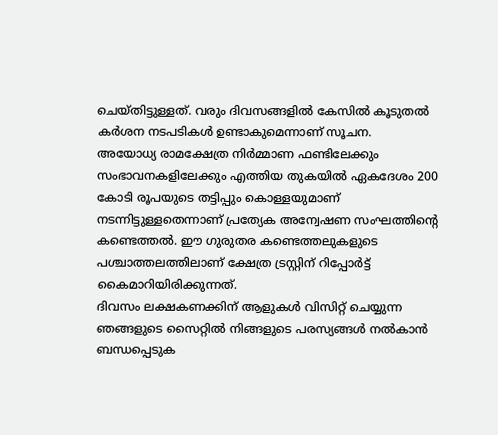ചെയ്തിട്ടുള്ളത്. വരും ദിവസങ്ങളിൽ കേസിൽ കൂടുതൽ കർശന നടപടികൾ ഉണ്ടാകുമെന്നാണ് സൂചന.
അയോധ്യ രാമക്ഷേത്ര നിർമ്മാണ ഫണ്ടിലേക്കും സംഭാവനകളിലേക്കും എത്തിയ തുകയിൽ ഏകദേശം 200 കോടി രൂപയുടെ തട്ടിപ്പും കൊള്ളയുമാണ് നടന്നിട്ടുള്ളതെന്നാണ് പ്രത്യേക അന്വേഷണ സംഘത്തിന്റെ കണ്ടെത്തൽ. ഈ ഗുരുതര കണ്ടെത്തലുകളുടെ പശ്ചാത്തലത്തിലാണ് ക്ഷേത്ര ട്രസ്റ്റിന് റിപ്പോർട്ട് കൈമാറിയിരിക്കുന്നത്.
ദിവസം ലക്ഷകണക്കിന് ആളുകൾ വിസിറ്റ് ചെയ്യുന്ന ഞങ്ങളുടെ സൈറ്റിൽ നിങ്ങളുടെ പരസ്യങ്ങൾ നൽകാൻ ബന്ധപ്പെടുക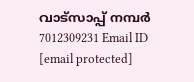വാട്സാപ്പ് നമ്പർ 7012309231 Email ID [email protected]